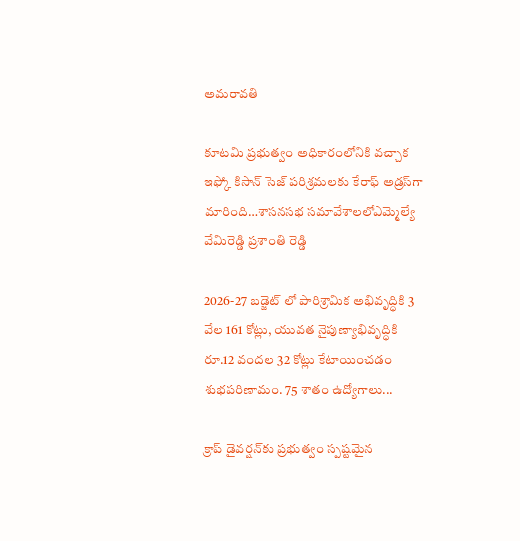అమరావతి

కూటమి ప్రభుత్వం అధికారంలోనికి వచ్చాక ఇఫ్కో కిసాన్ సెజ్ పరిశ్రమలకు కేరాఫ్ అడ్రస్‌గా మారింది…శాసనసభ సమావేశాలలోఎమ్మెల్యే వేమిరెడ్డి ప్రశాంతి రెడ్డి

2026-27 బడ్జెట్ లో పారిశ్రామిక అభివృద్ధికి 3 వేల 161 కోట్లు, యువత నైపుణ్యాభివృద్ధికి రూ.12 వందల 32 కోట్లు కేటాయించడం శుభపరిణామం. 75 శాతం ఉద్యోగాలు...

క్రాప్ డైవర్షన్‌కు ప్రభుత్వం స్పష్టమైన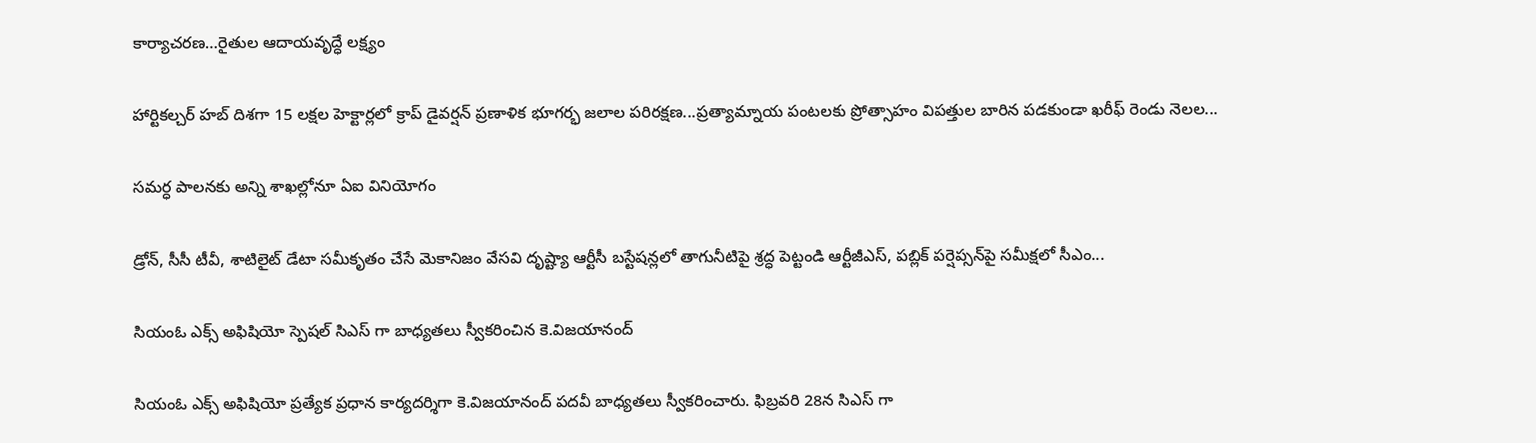కార్యాచరణ…రైతుల ఆదాయవృద్ధే లక్ష్యం

హార్టికల్చర్ హబ్ దిశగా 15 లక్షల హెక్టార్లలో క్రాప్ డైవర్షన్ ప్రణాళిక భూగర్భ జలాల పరిరక్షణ...ప్రత్యామ్నాయ పంటలకు ప్రోత్సాహం విప‌త్తుల బారిన‌ ప‌డ‌కుండా ఖరీఫ్ రెండు నెల‌ల‌...

సమర్ధ పాలనకు అన్ని శాఖల్లోనూ ఏఐ వినియోగం

డ్రోన్, సీసీ టీవీ, శాటిలైట్ డేటా సమీకృతం చేసే మెకానిజం వేసవి దృష్ట్యా ఆర్టీసీ బస్టేషన్లలో తాగునీటిపై శ్రద్ధ పెట్టండి ఆర్టీజీఎస్, పబ్లిక్ పర్షెప్సన్‌పై సమీక్షలో సీఎం...

సియంఓ ఎక్స్ అఫిషియో స్పెషల్ సిఎస్ గా బాధ్యతలు స్వీకరించిన కె.విజయానంద్

సియంఓ ఎక్స్ అఫిషియో ప్రత్యేక ప్రధాన కార్యదర్శిగా కె.విజయానంద్ పదవీ బాధ్యతలు స్వీకరించారు. ఫిబ్రవరి 28న సిఎస్ గా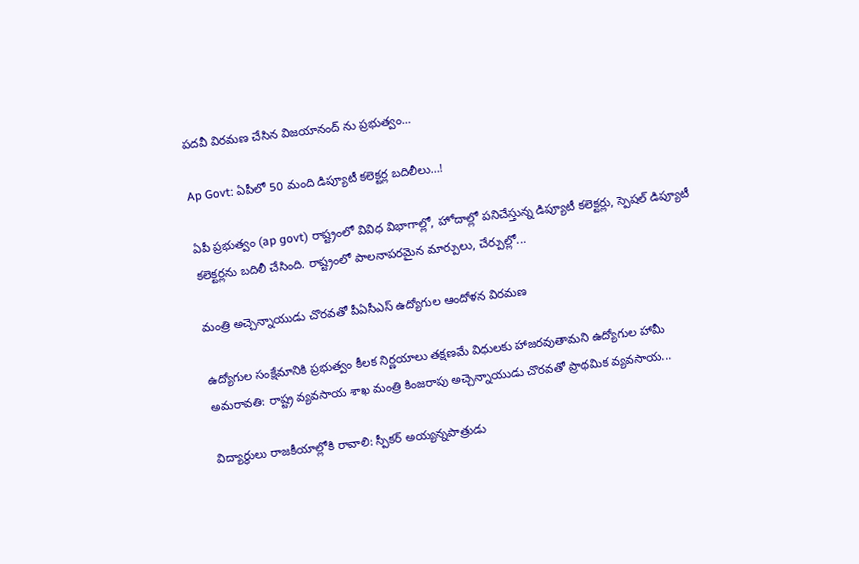పదవీ విరమణ చేసిన విజయానంద్ ను ప్రభుత్వం...

Ap Govt: ఏపీలో 50 మంది డిప్యూటీ కలెక్టర్ల బదిలీలు…!

ఏపీ ప్రభుత్వం (ap govt) రాష్ట్రంలో వివిధ విభాగాల్లో, హోదాల్లో పనిచేస్తున్న డిప్యూటీ కలెక్టర్లు, స్పెషల్ డిప్యూటీ కలెక్టర్లను బదిలీ చేసింది. రాష్ట్రంలో పాలనాపరమైన మార్పులు, చేర్పుల్లో...

మంత్రి అచ్చెన్నాయుడు చొరవతో పీఏసీఎస్ ఉద్యోగుల ఆందోళన విరమణ

ఉద్యోగుల సంక్షేమానికి ప్రభుత్వం కీలక నిర్ణయాలు తక్షణమే విధులకు హాజరవుతామని ఉద్యోగుల హామీ అమరావతి: రాష్ట్ర వ్యవసాయ శాఖ మంత్రి కింజరాపు అచ్చెన్నాయుడు చొరవతో ప్రాథమిక వ్యవసాయ...

విద్యార్థులు రాజకీయాల్లోకి రావాలి: స్పీకర్ అయ్యన్నపాత్రుడు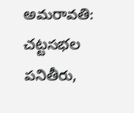అమరావతి: చట్టసభల పనితీరు,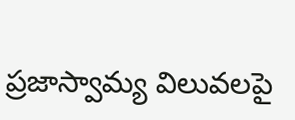ప్రజాస్వామ్య విలువలపై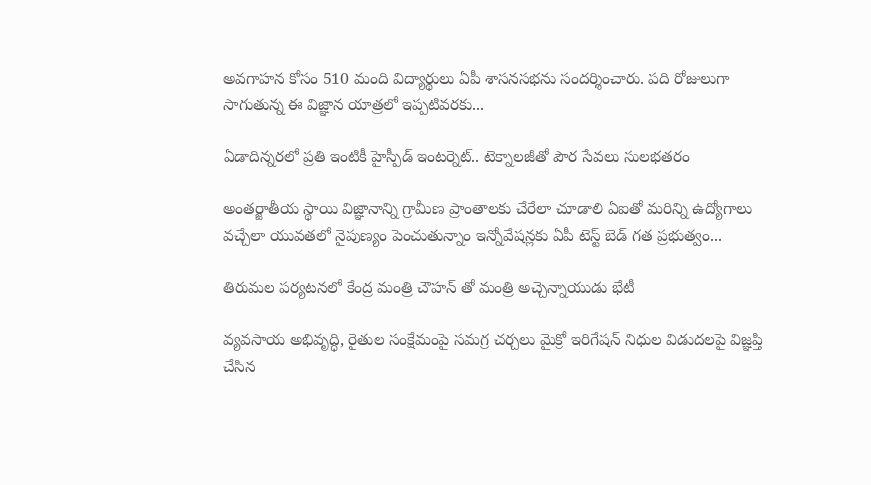అవగాహన కోసం 510 మంది విద్యార్థులు ఏపీ శాసనసభను సందర్శించారు. పది రోజులుగా సాగుతున్న ఈ విజ్ఞాన యాత్రలో ఇప్పటివరకు...

ఏడాదిన్నరలో ప్రతి ఇంటికీ హైస్పీడ్ ఇంటర్నెట్.. టెక్నాలజీతో పౌర సేవలు సులభతరం

అంతర్జాతీయ స్థాయి విజ్ఞానాన్ని గ్రామీణ ప్రాంతాలకు చేరేలా చూడాలి ఏఐతో మరిన్ని ఉద్యోగాలు వచ్చేలా యువతలో నైపుణ్యం పెంచుతున్నాం ఇన్నోవేషన్లకు ఏపీ టెస్ట్ బెడ్ గత ప్రభుత్వం...

తిరుమల పర్యటనలో కేంద్ర మంత్రి చౌహన్ తో మంత్రి అచ్చెన్నాయుడు భేటీ

వ్యవసాయ అభివృద్ధి, రైతుల సంక్షేమంపై సమగ్ర చర్చలు మైక్రో ఇరిగేషన్ నిధుల విడుదలపై విజ్ఞప్తి చేసిన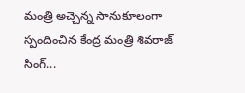మంత్రి అచ్చెన్న సానుకూలంగా స్పందించిన కేంద్ర మంత్రి శివరాజ్ సింగ్...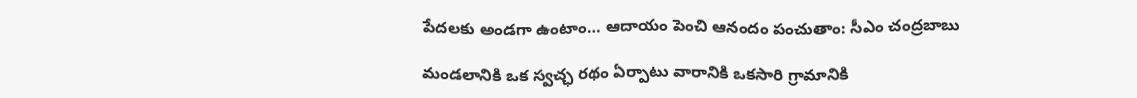పేదలకు అండగా ఉంటాం… ఆదాయం పెంచి ఆనందం పంచుతాం: సీఎం చంద్రబాబు

మండలానికి ఒక స్వచ్ఛ రథం ఏర్పాటు వారానికి ఒకసారి గ్రామానికి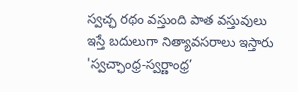స్వచ్ఛ రథం వస్తుంది పాత వస్తువులు ఇస్తే బదులుగా నిత్యావసరాలు ఇస్తారు 'స్వచ్ఛాంధ్ర-స్వర్ణాంధ్ర’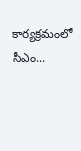కార్యక్రమంలో సీఎం...